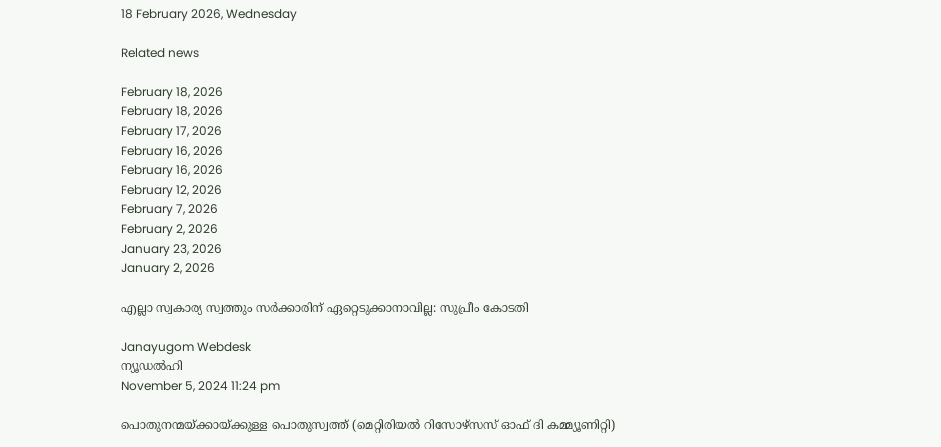18 February 2026, Wednesday

Related news

February 18, 2026
February 18, 2026
February 17, 2026
February 16, 2026
February 16, 2026
February 12, 2026
February 7, 2026
February 2, 2026
January 23, 2026
January 2, 2026

എല്ലാ സ്വകാര്യ സ്വത്തും സര്‍ക്കാരിന് ഏറ്റെടുക്കാനാവില്ല: സുപ്രീം കോടതി

Janayugom Webdesk
ന്യൂഡല്‍ഹി
November 5, 2024 11:24 pm

പൊതുനന്മയ്ക്കായ്ക്കുള്ള പൊതുസ്വത്ത് (മെറ്റിരിയല്‍ റിസോഴ്സസ് ഓഫ് ദി കമ്മ്യൂണിറ്റി)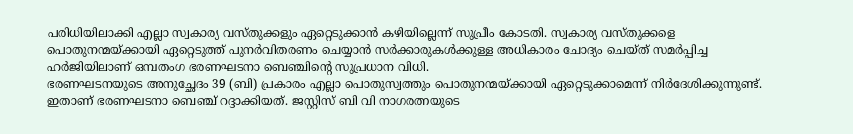പരിധിയിലാക്കി എല്ലാ സ്വകാര്യ വസ്തുക്കളും ഏറ്റെടുക്കാന്‍ കഴിയില്ലെന്ന് സുപ്രീം കോടതി. സ്വകാര്യ വസ്തുക്കളെ പൊതുനന്മയ്ക്കായി ഏറ്റെടുത്ത് പുനര്‍വിതരണം ചെയ്യാന്‍ സര്‍ക്കാരുകള്‍ക്കുള്ള അധികാരം ചോദ്യം ചെയ്ത് സമര്‍പ്പിച്ച ഹര്‍ജിയിലാണ് ഒമ്പതംഗ ഭരണഘടനാ ബെഞ്ചിന്റെ സുപ്രധാന വിധി.
ഭരണഘടനയുടെ അനുച്ഛേദം 39 (ബി) പ്രകാരം എല്ലാ പൊതുസ്വത്തും പൊതുനന്മയ്ക്കായി ഏറ്റെടുക്കാമെന്ന് നിര്‍ദേശിക്കുന്നുണ്ട്. ഇതാണ് ഭരണഘടനാ ബെഞ്ച് റദ്ദാക്കിയത്. ജസ്റ്റിസ് ബി വി നാഗരത്നയുടെ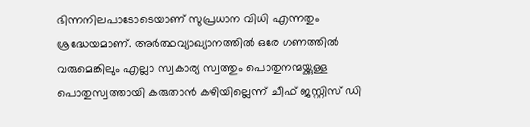ഭിന്നനിലപാടോടെയാണ് സുപ്രധാന വിധി എന്നതും ശ്രദ്ധേയമാണ്. അര്‍ത്ഥവ്യാഖ്യാനത്തില്‍ ഒരേ ഗണത്തില്‍ വരുമെങ്കിലും എല്ലാ സ്വകാര്യ സ്വത്തും പൊതുനന്മയ്ക്കുള്ള പൊതുസ്വത്തായി കരുതാന്‍ കഴിയില്ലെന്ന് ചീഫ് ജസ്റ്റിസ് ഡി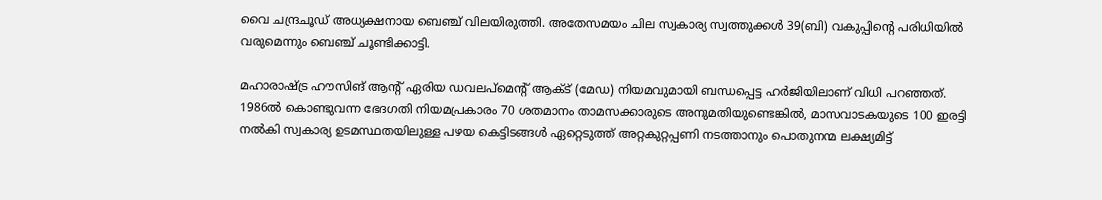വൈ ചന്ദ്രചൂഡ് അധ്യക്ഷനായ ബെഞ്ച് വിലയിരുത്തി. അതേസമയം ചില സ്വകാര്യ സ്വത്തുക്കള്‍ 39(ബി) വകുപ്പിന്റെ പരിധിയില്‍ വരുമെന്നും ബെഞ്ച് ചൂണ്ടിക്കാട്ടി.

മഹാരാഷ്ട്ര ഹൗസിങ് ആന്റ് ഏരിയ ഡവലപ്മെന്റ് ആക്ട് (മേഡ) നിയമവുമായി ബന്ധപ്പെട്ട ഹര്‍ജിയിലാണ് വിധി പറഞ്ഞത്. 1986ല്‍ കൊണ്ടുവന്ന ഭേദഗതി നിയമപ്രകാരം 70 ശതമാനം താമസക്കാരുടെ അനുമതിയുണ്ടെങ്കില്‍, മാസവാടകയുടെ 100 ഇരട്ടി നല്‍കി സ്വകാര്യ ഉടമസ്ഥതയിലുള്ള പഴയ കെട്ടിടങ്ങള്‍ ഏറ്റെടുത്ത് അറ്റകുറ്റപ്പണി നടത്താനും പൊതുനന്മ ലക്ഷ്യമിട്ട്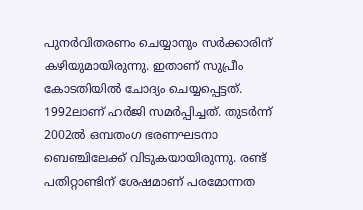പുനര്‍വിതരണം ചെയ്യാനും സര്‍ക്കാരിന് കഴിയുമായിരുന്നു. ഇതാണ് സുപ്രീം കോടതിയില്‍ ചോദ്യം ചെയ്യപ്പെട്ടത്. 1992ലാണ് ഹര്‍ജി സമര്‍പ്പിച്ചത്. തുടര്‍ന്ന് 2002ല്‍ ഒമ്പതംഗ ഭരണഘടനാ ബെഞ്ചിലേക്ക് വിടുകയായിരുന്നു. രണ്ട് പതിറ്റാണ്ടിന് ശേഷമാണ് പരമോന്നത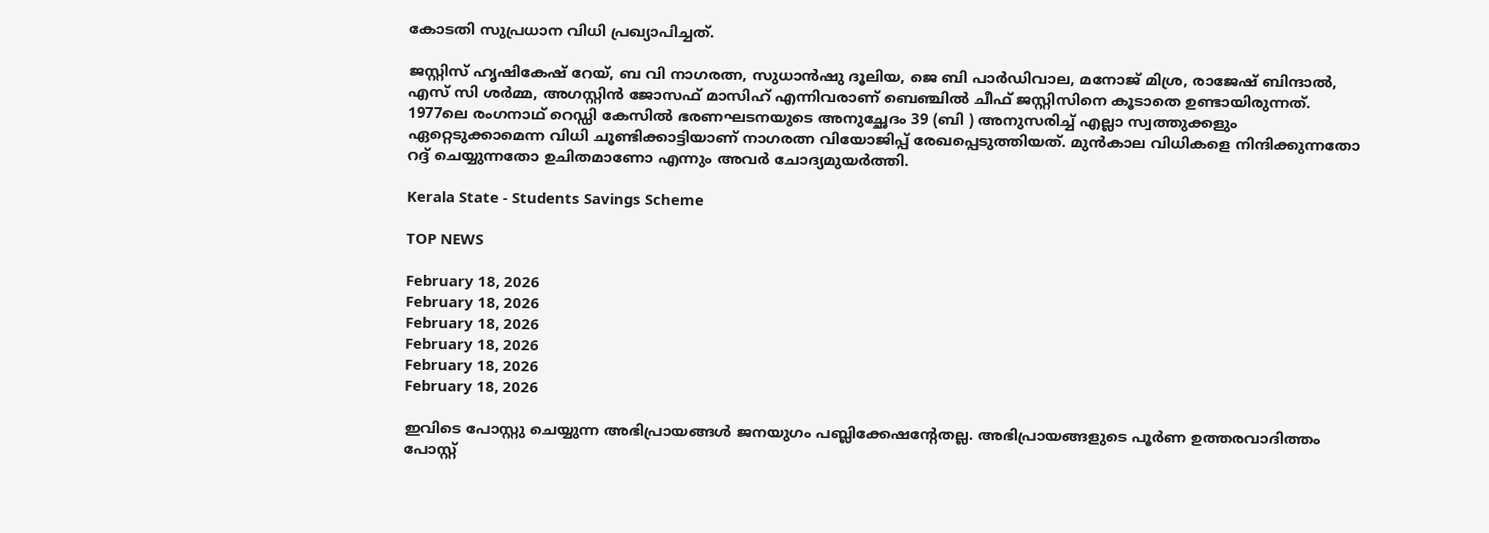കോടതി സുപ്രധാന വിധി പ്രഖ്യാപിച്ചത്.

ജസ്റ്റിസ് ഹൃഷികേഷ് റേയ്, ബ വി നാഗരത്ന, സുധാന്‍ഷു ദൂലിയ, ജെ ബി പാര്‍ഡിവാല, മനോജ് മിശ്ര, രാജേഷ് ബിന്ദാല്‍, എസ് സി ശര്‍മ്മ, അഗസ്റ്റിന്‍ ജോസഫ് മാസിഹ് എന്നിവരാണ് ബെഞ്ചില്‍ ചീഫ് ജസ്റ്റിസിനെ കൂടാതെ ഉണ്ടായിരുന്നത്. 1977ലെ രംഗനാഥ് റെ‍ഡ്ഡി കേസില്‍ ഭരണഘടനയുടെ അനുച്ഛേദം 39 (ബി ) അനുസരിച്ച് എല്ലാ സ്വത്തുക്കളും ഏറ്റെടുക്കാമെന്ന വിധി ചൂണ്ടിക്കാട്ടിയാണ് നാഗരത്ന വിയോജിപ്പ് രേഖപ്പെടുത്തിയത്. മുന്‍കാല വിധികളെ നിന്ദിക്കുന്നതോ റദ്ദ് ചെയ്യുന്നതോ ഉചിതമാണോ എന്നും അവര്‍ ചോദ്യമുയര്‍ത്തി.

Kerala State - Students Savings Scheme

TOP NEWS

February 18, 2026
February 18, 2026
February 18, 2026
February 18, 2026
February 18, 2026
February 18, 2026

ഇവിടെ പോസ്റ്റു ചെയ്യുന്ന അഭിപ്രായങ്ങള്‍ ജനയുഗം പബ്ലിക്കേഷന്റേതല്ല. അഭിപ്രായങ്ങളുടെ പൂര്‍ണ ഉത്തരവാദിത്തം പോസ്റ്റ്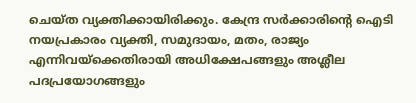ചെയ്ത വ്യക്തിക്കായിരിക്കും. കേന്ദ്ര സര്‍ക്കാരിന്റെ ഐടി നയപ്രകാരം വ്യക്തി, സമുദായം, മതം, രാജ്യം എന്നിവയ്‌ക്കെതിരായി അധിക്ഷേപങ്ങളും അശ്ലീല പദപ്രയോഗങ്ങളും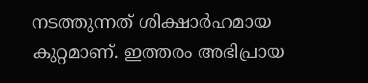നടത്തുന്നത് ശിക്ഷാര്‍ഹമായ കുറ്റമാണ്. ഇത്തരം അഭിപ്രായ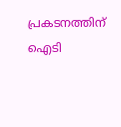പ്രകടനത്തിന് ഐടി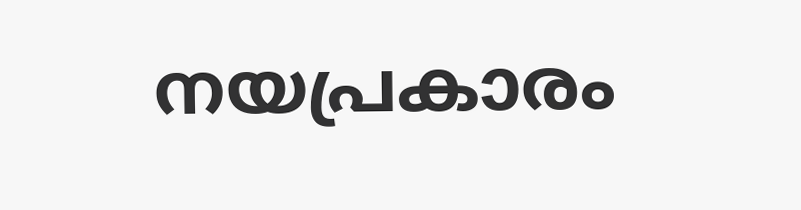നയപ്രകാരം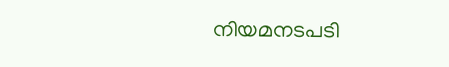നിയമനടപടി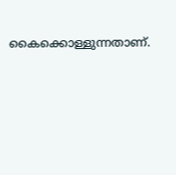കൈക്കൊള്ളുന്നതാണ്.